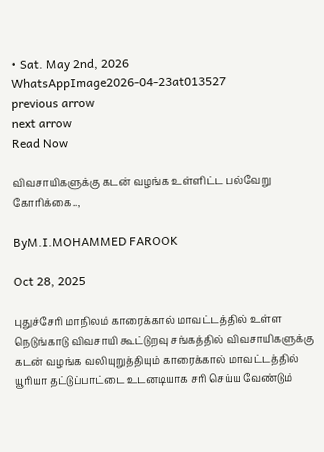• Sat. May 2nd, 2026
WhatsAppImage2026-04-23at013527
previous arrow
next arrow
Read Now

விவசாயிகளுக்கு கடன் வழங்க உள்ளிட்ட பல்வேறு கோரிக்கை..,

ByM.I.MOHAMMED FAROOK

Oct 28, 2025

புதுச்சேரி மாநிலம் காரைக்கால் மாவட்டத்தில் உள்ள நெடுங்காடு விவசாயி கூட்டுறவு சங்கத்தில் விவசாயிகளுக்கு கடன் வழங்க வலியுறுத்தியும் காரைக்கால் மாவட்டத்தில் யூரியா தட்டுப்பாட்டை உடனடியாக சரி செய்ய வேண்டும்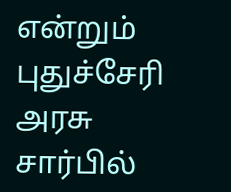என்றும் புதுச்சேரி அரசு சார்பில்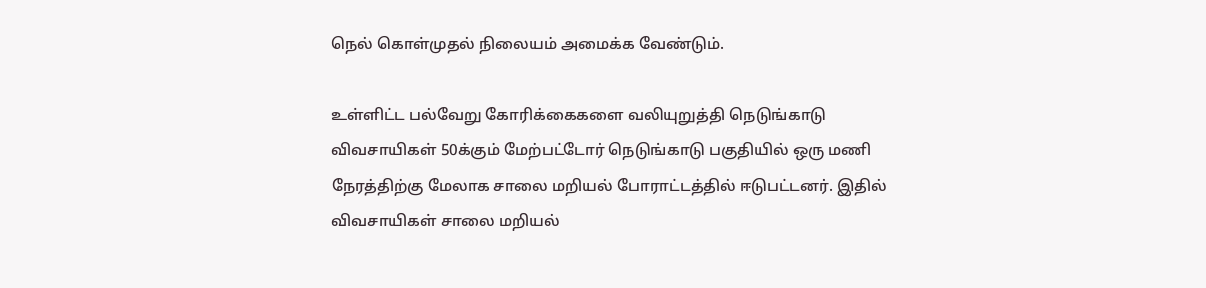நெல் கொள்முதல் நிலையம் அமைக்க வேண்டும்.

உள்ளிட்ட பல்வேறு கோரிக்கைகளை வலியுறுத்தி நெடுங்காடு விவசாயிகள் 50க்கும் மேற்பட்டோர் நெடுங்காடு பகுதியில் ஒரு மணி நேரத்திற்கு மேலாக சாலை மறியல் போராட்டத்தில் ஈடுபட்டனர். இதில் விவசாயிகள் சாலை மறியல்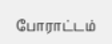போராட்டம்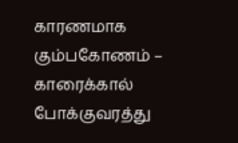காரணமாக கும்பகோணம் – காரைக்கால் போக்குவரத்து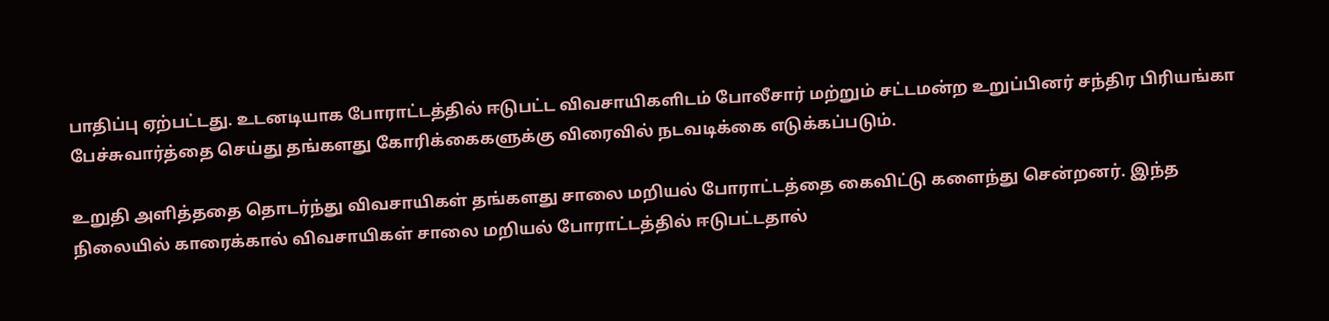பாதிப்பு ஏற்பட்டது. உடனடியாக போராட்டத்தில் ஈடுபட்ட விவசாயிகளிடம் போலீசார் மற்றும் சட்டமன்ற உறுப்பினர் சந்திர பிரியங்கா பேச்சுவார்த்தை செய்து தங்களது கோரிக்கைகளுக்கு விரைவில் நடவடிக்கை எடுக்கப்படும்.

உறுதி அளித்ததை தொடர்ந்து விவசாயிகள் தங்களது சாலை மறியல் போராட்டத்தை கைவிட்டு களைந்து சென்றனர். இந்த நிலையில் காரைக்கால் விவசாயிகள் சாலை மறியல் போராட்டத்தில் ஈடுபட்டதால்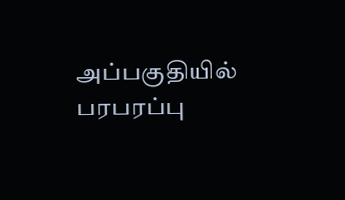அப்பகுதியில் பரபரப்பு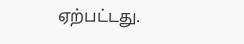ஏற்பட்டது.